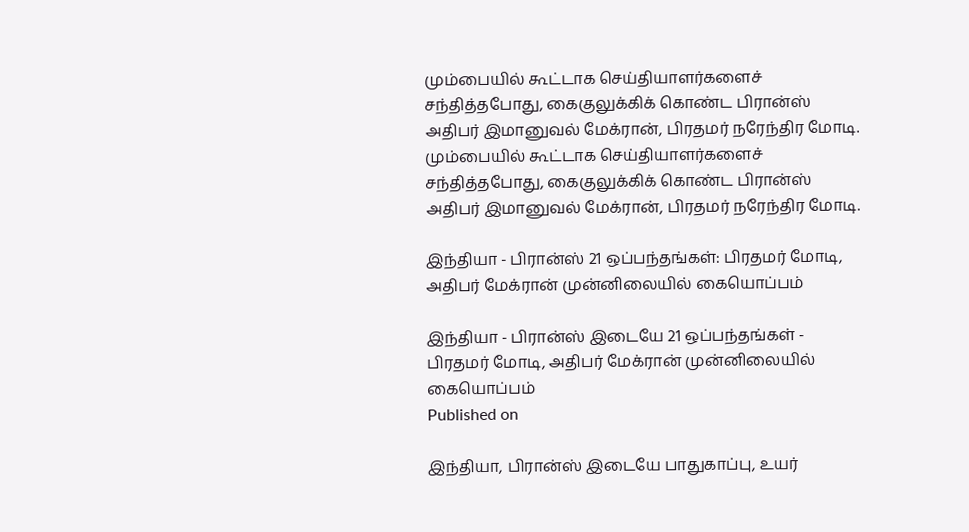மும்பையில் கூட்டாக செய்தியாளர்களைச் சந்தித்தபோது, கைகுலுக்கிக் கொண்ட பிரான்ஸ் அதிபர் இமானுவல் மேக்ரான், பிரதமர் நரேந்திர மோடி.
மும்பையில் கூட்டாக செய்தியாளர்களைச் சந்தித்தபோது, கைகுலுக்கிக் கொண்ட பிரான்ஸ் அதிபர் இமானுவல் மேக்ரான், பிரதமர் நரேந்திர மோடி.

இந்தியா - பிரான்ஸ் 21 ஒப்பந்தங்கள்: பிரதமர் மோடி, அதிபர் மேக்ரான் முன்னிலையில் கையொப்பம்

இந்தியா - பிரான்ஸ் இடையே 21 ஒப்பந்தங்கள் - பிரதமர் மோடி, அதிபர் மேக்ரான் முன்னிலையில் கையொப்பம்
Published on

இந்தியா, பிரான்ஸ் இடையே பாதுகாப்பு, உயர்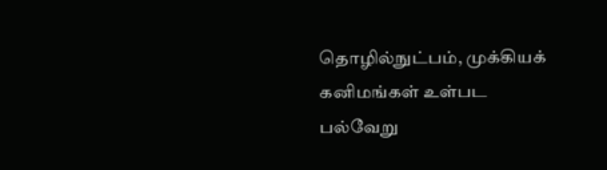தொழில்நுட்பம், முக்கியக் கனிமங்கள் உள்பட பல்வேறு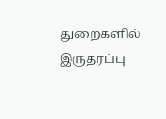துறைகளில் இருதரப்பு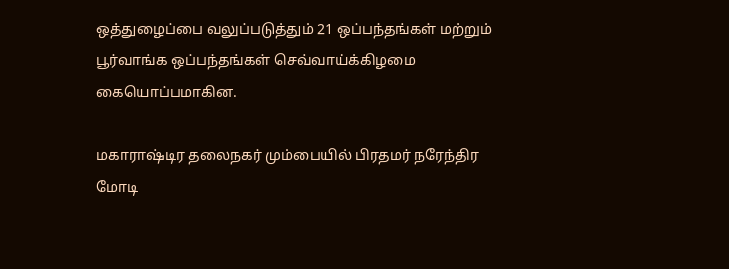ஒத்துழைப்பை வலுப்படுத்தும் 21 ஒப்பந்தங்கள் மற்றும் பூர்வாங்க ஒப்பந்தங்கள் செவ்வாய்க்கிழமை கையொப்பமாகின.

மகாராஷ்டிர தலைநகர் மும்பையில் பிரதமர் நரேந்திர மோடி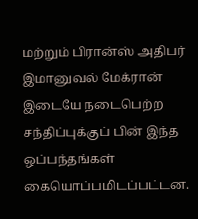மற்றும் பிரான்ஸ் அதிபர் இமானுவல் மேக்ரான் இடையே நடைபெற்ற சந்திப்புக்குப் பின் இந்த ஒப்பந்தங்கள் கையொப்பமிடப்பட்டன.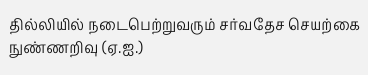தில்லியில் நடைபெற்றுவரும் சர்வதேச செயற்கை நுண்ணறிவு (ஏ.ஐ.)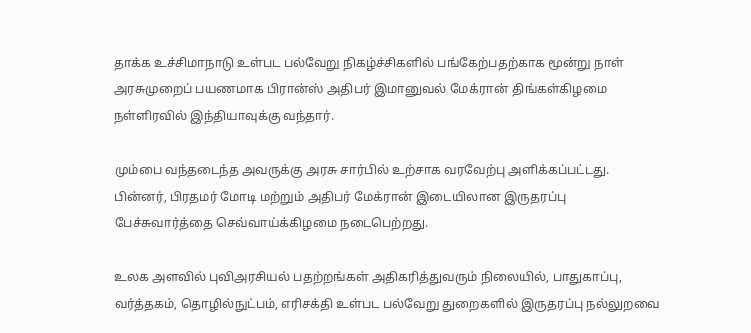தாக்க உச்சிமாநாடு உள்பட பல்வேறு நிகழ்ச்சிகளில் பங்கேற்பதற்காக மூன்று நாள் அரசுமுறைப் பயணமாக பிரான்ஸ் அதிபர் இமானுவல் மேக்ரான் திங்கள்கிழமை நள்ளிரவில் இந்தியாவுக்கு வந்தார்.

மும்பை வந்தடைந்த அவருக்கு அரசு சார்பில் உற்சாக வரவேற்பு அளிக்கப்பட்டது. பின்னர், பிரதமர் மோடி மற்றும் அதிபர் மேக்ரான் இடையிலான இருதரப்பு பேச்சுவார்த்தை செவ்வாய்க்கிழமை நடைபெற்றது.

உலக அளவில் புவிஅரசியல் பதற்றங்கள் அதிகரித்துவரும் நிலையில், பாதுகாப்பு, வர்த்தகம், தொழில்நுட்பம், எரிசக்தி உள்பட பல்வேறு துறைகளில் இருதரப்பு நல்லுறவை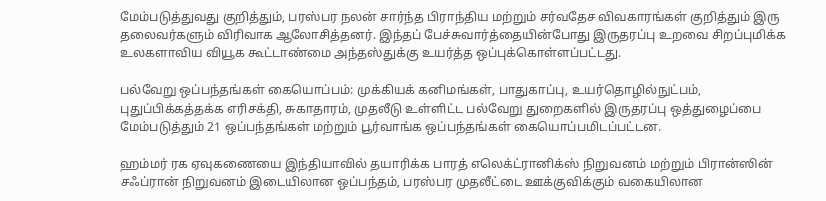மேம்படுத்துவது குறித்தும், பரஸ்பர நலன் சார்ந்த பிராந்திய மற்றும் சர்வதேச விவகாரங்கள் குறித்தும் இரு தலைவர்களும் விரிவாக ஆலோசித்தனர். இந்தப் பேச்சுவார்த்தையின்போது இருதரப்பு உறவை சிறப்புமிக்க உலகளாவிய வியூக கூட்டாண்மை அந்தஸ்துக்கு உயர்த்த ஒப்புக்கொள்ளப்பட்டது.

பல்வேறு ஒப்பந்தங்கள் கையொப்பம்: முக்கியக் கனிமங்கள், பாதுகாப்பு, உயர்தொழில்நுட்பம், புதுப்பிக்கத்தக்க எரிசக்தி, சுகாதாரம், முதலீடு உள்ளிட்ட பல்வேறு துறைகளில் இருதரப்பு ஒத்துழைப்பை மேம்படுத்தும் 21 ஒப்பந்தங்கள் மற்றும் பூர்வாங்க ஒப்பந்தங்கள் கையொப்பமிடப்பட்டன.

ஹம்மர் ரக ஏவுகணையை இந்தியாவில் தயாரிக்க பாரத் எலெக்ட்ரானிக்ஸ் நிறுவனம் மற்றும் பிரான்ஸின் சஃப்ரான் நிறுவனம் இடையிலான ஒப்பந்தம், பரஸ்பர முதலீட்டை ஊக்குவிக்கும் வகையிலான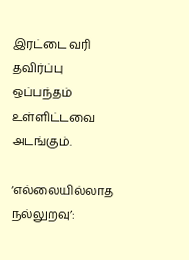இரட்டை வரி தவிர்ப்பு ஒப்பந்தம் உள்ளிட்டவை அடங்கும்.

‘எல்லையில்லாத நல்லுறவு’: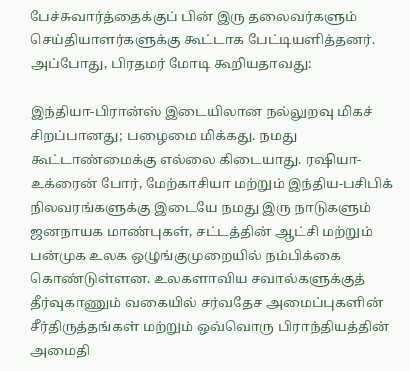பேச்சுவார்த்தைக்குப் பின் இரு தலைவர்களும் செய்தியாளர்களுக்கு கூட்டாக பேட்டியளித்தனர். அப்போது, பிரதமர் மோடி கூறியதாவது:

இந்தியா-பிரான்ஸ் இடையிலான நல்லுறவு மிகச் சிறப்பானது; பழைமை மிக்கது. நமது கூட்டாண்மைக்கு எல்லை கிடையாது. ரஷியா-உக்ரைன் போர், மேற்காசியா மற்றும் இந்திய-பசிபிக் நிலவரங்களுக்கு இடையே நமது இரு நாடுகளும் ஜனநாயக மாண்புகள், சட்டத்தின் ஆட்சி மற்றும் பன்முக உலக ஒழுங்குமுறையில் நம்பிக்கை கொண்டுள்ளன. உலகளாவிய சவால்களுக்குத் தீர்வுகாணும் வகையில் சர்வதேச அமைப்புகளின் சீர்திருத்தங்கள் மற்றும் ஒவ்வொரு பிராந்தியத்தின் அமைதி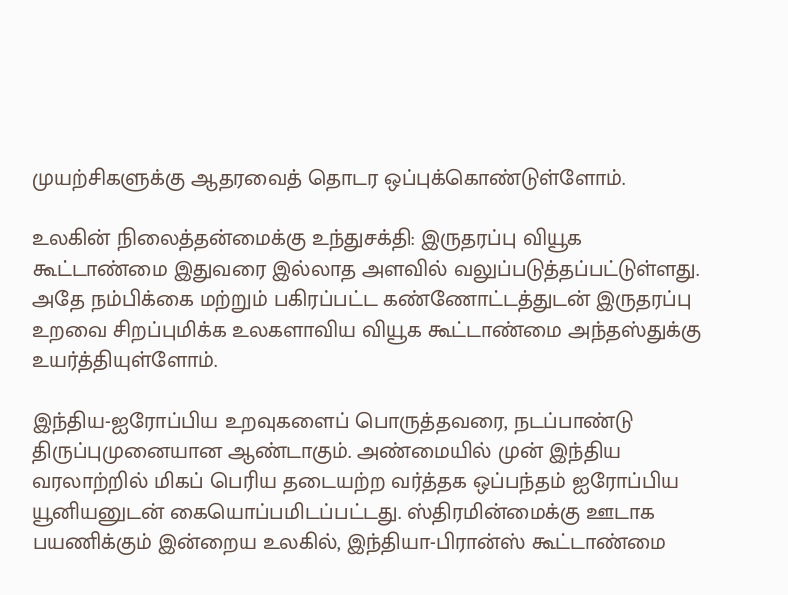முயற்சிகளுக்கு ஆதரவைத் தொடர ஒப்புக்கொண்டுள்ளோம்.

உலகின் நிலைத்தன்மைக்கு உந்துசக்தி: இருதரப்பு வியூக கூட்டாண்மை இதுவரை இல்லாத அளவில் வலுப்படுத்தப்பட்டுள்ளது. அதே நம்பிக்கை மற்றும் பகிரப்பட்ட கண்ணோட்டத்துடன் இருதரப்பு உறவை சிறப்புமிக்க உலகளாவிய வியூக கூட்டாண்மை அந்தஸ்துக்கு உயர்த்தியுள்ளோம்.

இந்திய-ஐரோப்பிய உறவுகளைப் பொருத்தவரை, நடப்பாண்டு திருப்புமுனையான ஆண்டாகும். அண்மையில் முன் இந்திய வரலாற்றில் மிகப் பெரிய தடையற்ற வர்த்தக ஒப்பந்தம் ஐரோப்பிய யூனியனுடன் கையொப்பமிடப்பட்டது. ஸ்திரமின்மைக்கு ஊடாக பயணிக்கும் இன்றைய உலகில், இந்தியா-பிரான்ஸ் கூட்டாண்மை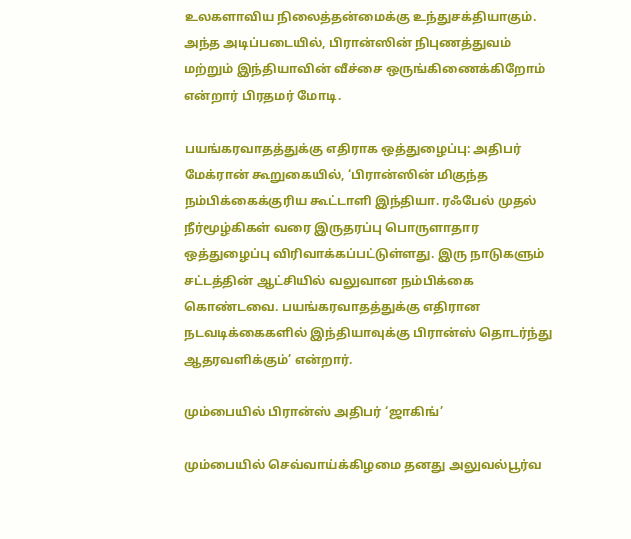உலகளாவிய நிலைத்தன்மைக்கு உந்துசக்தியாகும். அந்த அடிப்படையில், பிரான்ஸின் நிபுணத்துவம் மற்றும் இந்தியாவின் வீச்சை ஒருங்கிணைக்கிறோம் என்றார் பிரதமர் மோடி.

பயங்கரவாதத்துக்கு எதிராக ஒத்துழைப்பு: அதிபர் மேக்ரான் கூறுகையில், ‘பிரான்ஸின் மிகுந்த நம்பிக்கைக்குரிய கூட்டாளி இந்தியா. ரஃபேல் முதல் நீர்மூழ்கிகள் வரை இருதரப்பு பொருளாதார ஒத்துழைப்பு விரிவாக்கப்பட்டுள்ளது. இரு நாடுகளும் சட்டத்தின் ஆட்சியில் வலுவான நம்பிக்கை கொண்டவை. பயங்கரவாதத்துக்கு எதிரான நடவடிக்கைகளில் இந்தியாவுக்கு பிரான்ஸ் தொடர்ந்து ஆதரவளிக்கும்’ என்றார்.

மும்பையில் பிரான்ஸ் அதிபர் ‘ஜாகிங்’

மும்பையில் செவ்வாய்க்கிழமை தனது அலுவல்பூர்வ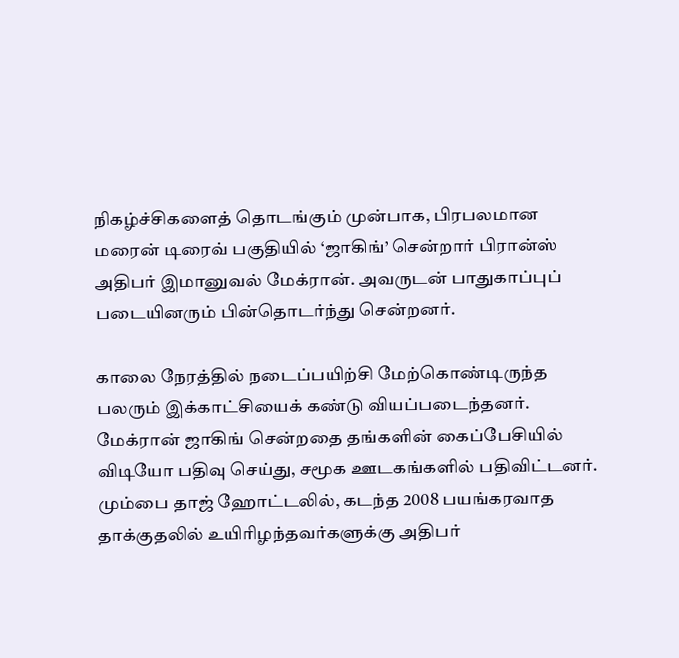நிகழ்ச்சிகளைத் தொடங்கும் முன்பாக, பிரபலமான மரைன் டிரைவ் பகுதியில் ‘ஜாகிங்’ சென்றார் பிரான்ஸ் அதிபர் இமானுவல் மேக்ரான். அவருடன் பாதுகாப்புப் படையினரும் பின்தொடர்ந்து சென்றனர்.

காலை நேரத்தில் நடைப்பயிற்சி மேற்கொண்டிருந்த பலரும் இக்காட்சியைக் கண்டு வியப்படைந்தனர். மேக்ரான் ஜாகிங் சென்றதை தங்களின் கைப்பேசியில் விடியோ பதிவு செய்து, சமூக ஊடகங்களில் பதிவிட்டனர். மும்பை தாஜ் ஹோட்டலில், கடந்த 2008 பயங்கரவாத தாக்குதலில் உயிரிழந்தவர்களுக்கு அதிபர்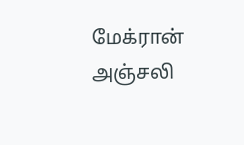மேக்ரான் அஞ்சலி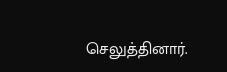செலுத்தினார்.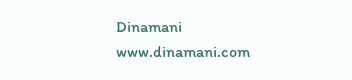Dinamani
www.dinamani.com